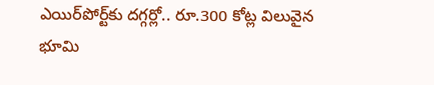ఎయిర్‌పోర్ట్‌కు దగ్గర్లో.. రూ.300 కోట్ల విలువైన భూమి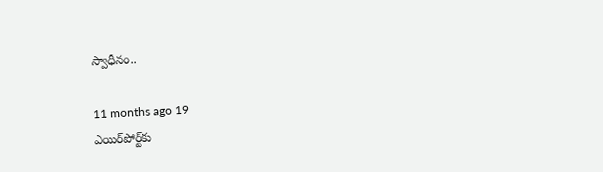స్వాధీనం..

11 months ago 19
ఎయిర్‌పోర్ట్‌కు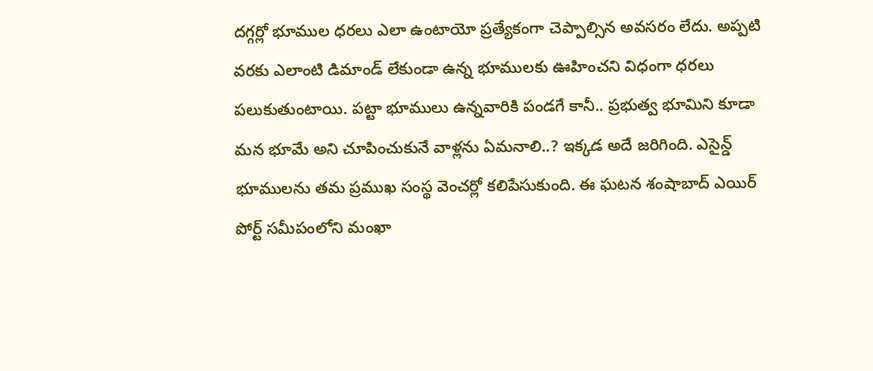దగ్గర్లో భూముల ధరలు ఎలా ఉంటాయో ప్రత్యేకంగా చెప్పాల్సిన అవసరం లేదు. అప్పటి వరకు ఎలాంటి డిమాండ్ లేకుండా ఉన్న భూములకు ఊహించని విధంగా ధరలు పలుకుతుంటాయి. పట్టా భూములు ఉన్నవారికి పండగే కానీ.. ప్రభుత్వ భూమిని కూడా మన భూమే అని చూపించుకునే వాళ్లను ఏమనాలి..? ఇక్కడ అదే జరిగింది. ఎసైన్డ్‌ భూములను తమ ప్రముఖ సంస్థ వెంచర్లో కలిపేసుకుంది. ఈ ఘటన శంషాబాద్ ఎయిర్ పోర్ట్ సమీపంలోని మంఖా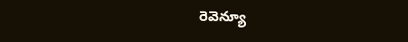రెవెన్యూ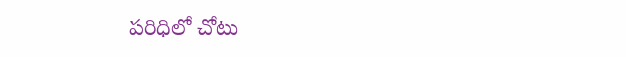పరిధిలో చోటు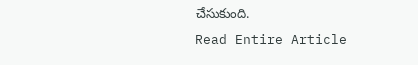చేసుకుంది.
Read Entire Article